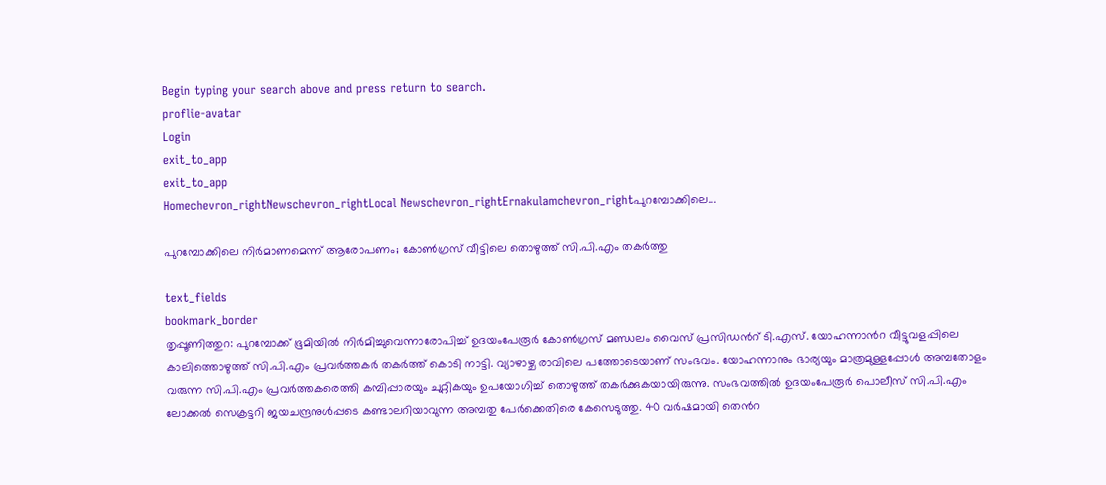Begin typing your search above and press return to search.
proflie-avatar
Login
exit_to_app
exit_to_app
Homechevron_rightNewschevron_rightLocal Newschevron_rightErnakulamchevron_rightപുറമ്പോക്കിലെ...

പുറമ്പോക്കിലെ നിർമാണമെന്ന് ആരോപണം; കോൺഗ്രസ് വീട്ടിലെ തൊഴുത്ത് സി.പി.എം തകർത്തു

text_fields
bookmark_border
തൃപ്പൂണിത്തുറ: പുറമ്പോക്ക് ഭൂമിയിൽ നിർമിച്ചുവെന്നാരോപിച്ച് ഉദയംപേരൂർ കോൺഗ്രസ് മണ്ഡലം വൈസ് പ്രസിഡൻറ് ടി.എസ്. യോഹന്നാൻറ വീട്ടുവളപ്പിലെ കാലിത്തൊഴുത്ത് സി.പി.എം പ്രവർത്തകർ തകർത്ത് കൊടി നാട്ടി. വ്യാഴാഴ്ച രാവിലെ പത്തോടെയാണ് സംഭവം. യോഹന്നാനും ഭാര്യയും മാത്രമുള്ളപ്പോൾ അമ്പതോളം വരുന്ന സി.പി.എം പ്രവർത്തകരെത്തി കമ്പിപ്പാരയും ചുറ്റികയും ഉപയോഗിച്ച് തൊഴുത്ത് തകർക്കുകയായിരുന്നു. സംഭവത്തിൽ ഉദയംപേരൂർ പൊലീസ് സി.പി.എം ലോക്കൽ സെക്രട്ടറി ജയചന്ദ്രനുൾപ്പടെ കണ്ടാലറിയാവുന്ന അമ്പതു പേർക്കെതിരെ കേസെടുത്തു. 40 വർഷമായി തെൻറ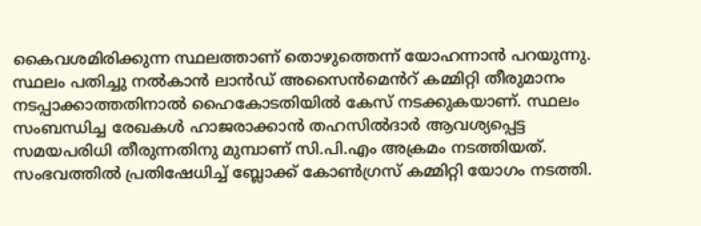കൈവശമിരിക്കുന്ന സ്ഥലത്താണ് തൊഴുത്തെന്ന് യോഹന്നാൻ പറയുന്നു. സ്ഥലം പതിച്ചു നൽകാൻ ലാൻഡ് അസൈൻമെൻറ് കമ്മിറ്റി തീരുമാനം നടപ്പാക്കാത്തതിനാൽ ഹൈകോടതിയിൽ കേസ് നടക്കുകയാണ്. സ്ഥലം സംബന്ധിച്ച രേഖകൾ ഹാജരാക്കാൻ തഹസിൽദാർ ആവശ്യപ്പെട്ട സമയപരിധി തീരുന്നതിനു മുമ്പാണ് സി.പി.എം അക്രമം നടത്തിയത്. സംഭവത്തിൽ പ്രതിഷേധിച്ച് ബ്ലോക്ക് കോൺഗ്രസ് കമ്മിറ്റി യോഗം നടത്തി.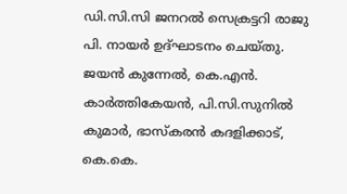ഡി.സി.സി ജനറൽ സെക്രട്ടറി രാജു പി. നായർ ഉദ്ഘാടനം ചെയ്തു. ജയൻ കുന്നേൽ, കെ.എൻ. കാർത്തികേയൻ, പി.സി.സുനിൽ കുമാർ, ഭാസ്കരൻ കദളിക്കാട്, കെ.കെ.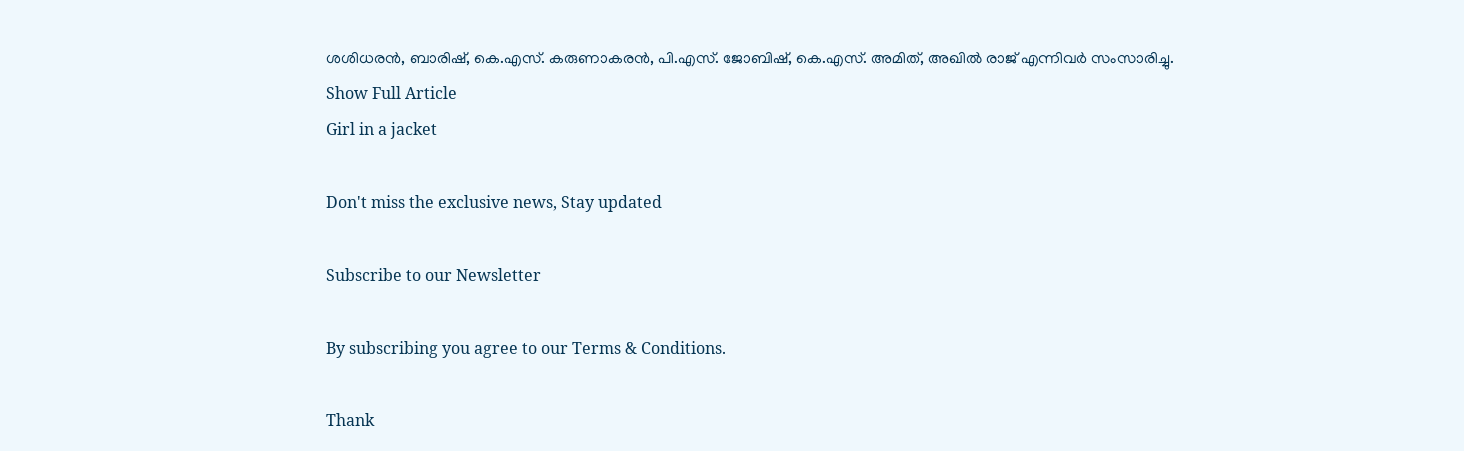ശശിധരൻ, ബാരിഷ്, കെ.എസ്. കരുണാകരൻ, പി.എസ്. ജോബിഷ്, കെ.എസ്. അമിത്, അഖിൽ രാജ് എന്നിവർ സംസാരിച്ചു.
Show Full Article
Girl in a jacket

Don't miss the exclusive news, Stay updated

Subscribe to our Newsletter

By subscribing you agree to our Terms & Conditions.

Thank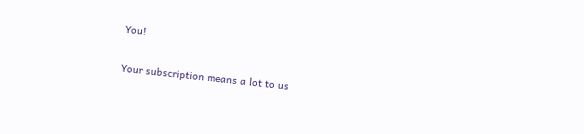You!

Your subscription means a lot to us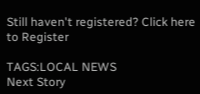Still haven't registered? Click here to Register

TAGS:LOCAL NEWS
Next Story